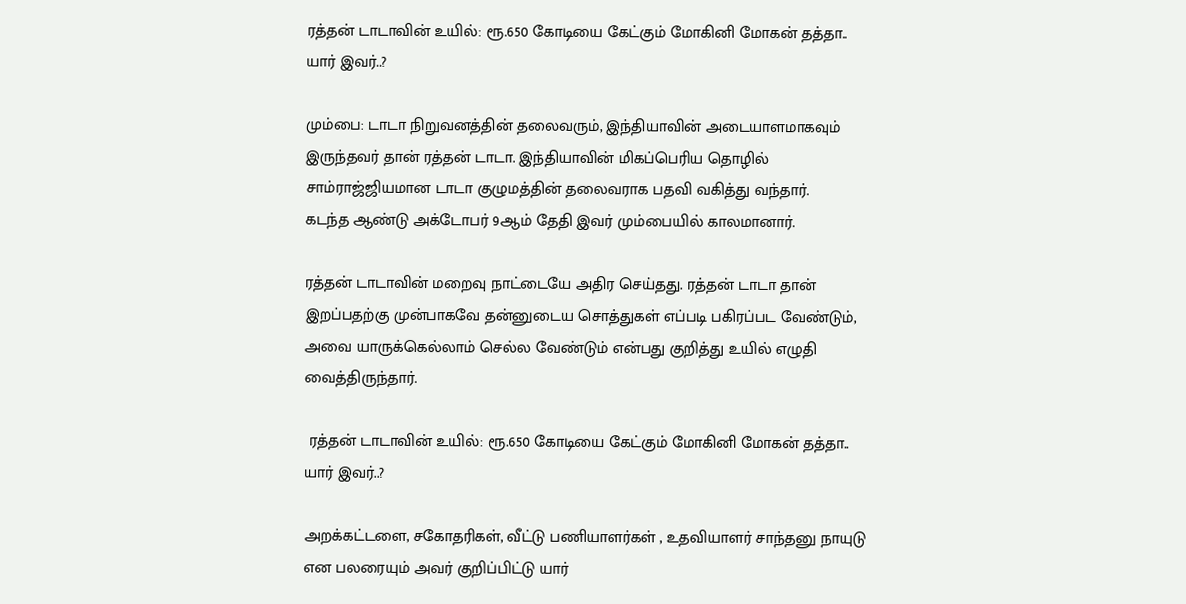ரத்தன் டாடாவின் உயில்: ரூ.650 கோடியை கேட்கும் மோகினி மோகன் தத்தா.. யார் இவர்..?

மும்பை: டாடா நிறுவனத்தின் தலைவரும், இந்தியாவின் அடையாளமாகவும் இருந்தவர் தான் ரத்தன் டாடா. இந்தியாவின் மிகப்பெரிய தொழில் சாம்ராஜ்ஜியமான டாடா குழுமத்தின் தலைவராக பதவி வகித்து வந்தார்.
கடந்த ஆண்டு அக்டோபர் 9ஆம் தேதி இவர் மும்பையில் காலமானார்.

ரத்தன் டாடாவின் மறைவு நாட்டையே அதிர செய்தது. ரத்தன் டாடா தான் இறப்பதற்கு முன்பாகவே தன்னுடைய சொத்துகள் எப்படி பகிரப்பட வேண்டும், அவை யாருக்கெல்லாம் செல்ல வேண்டும் என்பது குறித்து உயில் எழுதி வைத்திருந்தார்.

 ரத்தன் டாடாவின் உயில்: ரூ.650 கோடியை கேட்கும் மோகினி மோகன் தத்தா.. யார் இவர்..?

அறக்கட்டளை, சகோதரிகள், வீட்டு பணியாளர்கள் , உதவியாளர் சாந்தனு நாயுடு என பலரையும் அவர் குறிப்பிட்டு யார்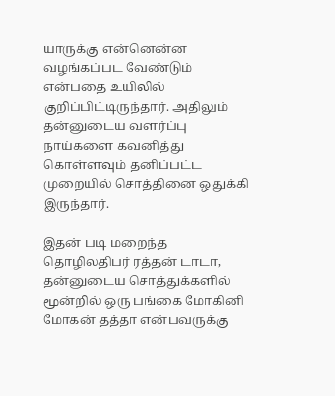யாருக்கு என்னென்ன வழங்கப்பட வேண்டும் என்பதை உயிலில் குறிப்பிட்டிருந்தார். அதிலும் தன்னுடைய வளர்ப்பு நாய்களை கவனித்து கொள்ளவும் தனிப்பட்ட முறையில் சொத்தினை ஒதுக்கி இருந்தார்.

இதன் படி மறைந்த தொழிலதிபர் ரத்தன் டாடா, தன்னுடைய சொத்துக்களில் மூன்றில் ஒரு பங்கை மோகினி மோகன் தத்தா என்பவருக்கு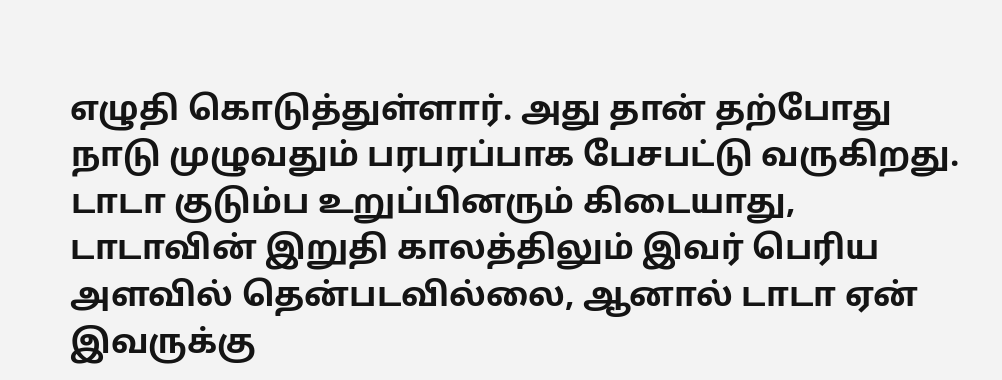எழுதி கொடுத்துள்ளார். அது தான் தற்போது நாடு முழுவதும் பரபரப்பாக பேசபட்டு வருகிறது. டாடா குடும்ப உறுப்பினரும் கிடையாது, டாடாவின் இறுதி காலத்திலும் இவர் பெரிய அளவில் தென்படவில்லை, ஆனால் டாடா ஏன் இவருக்கு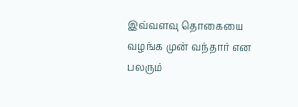இவ்வளவு தொகையை வழங்க முன் வந்தார் என பலரும்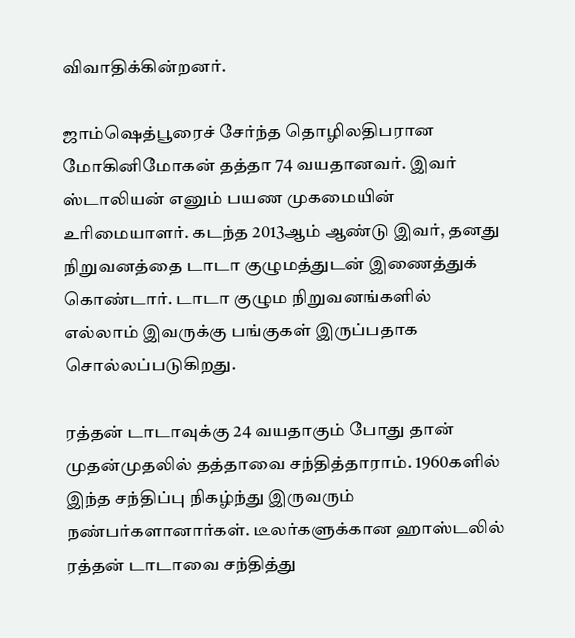விவாதிக்கின்றனர்.

ஜாம்ஷெத்பூரைச் சேர்ந்த தொழிலதிபரான மோகினிமோகன் தத்தா 74 வயதானவர். இவர் ஸ்டாலியன் எனும் பயண முகமையின் உரிமையாளர். கடந்த 2013ஆம் ஆண்டு இவர், தனது நிறுவனத்தை டாடா குழுமத்துடன் இணைத்துக் கொண்டார். டாடா குழும நிறுவனங்களில் எல்லாம் இவருக்கு பங்குகள் இருப்பதாக சொல்லப்படுகிறது.

ரத்தன் டாடாவுக்கு 24 வயதாகும் போது தான் முதன்முதலில் தத்தாவை சந்தித்தாராம். 1960களில் இந்த சந்திப்பு நிகழ்ந்து இருவரும் நண்பர்களானார்கள். டீலர்களுக்கான ஹாஸ்டலில் ரத்தன் டாடாவை சந்தித்து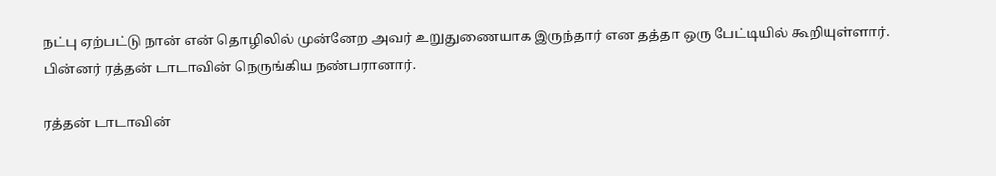நட்பு ஏற்பட்டு நான் என் தொழிலில் முன்னேற அவர் உறுதுணையாக இருந்தார் என தத்தா ஒரு பேட்டியில் கூறியுள்ளார். பின்னர் ரத்தன் டாடாவின் நெருங்கிய நண்பரானார்.

ரத்தன் டாடாவின்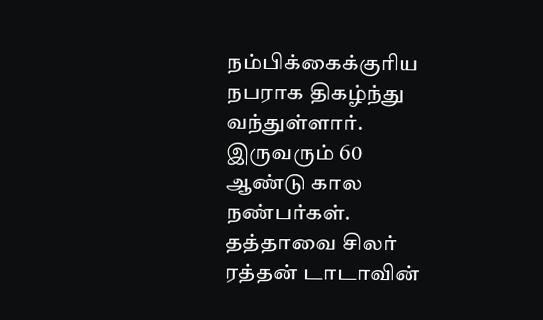நம்பிக்கைக்குரிய நபராக திகழ்ந்து வந்துள்ளார். இருவரும் 60 ஆண்டு கால நண்பர்கள். தத்தாவை சிலர் ரத்தன் டாடாவின்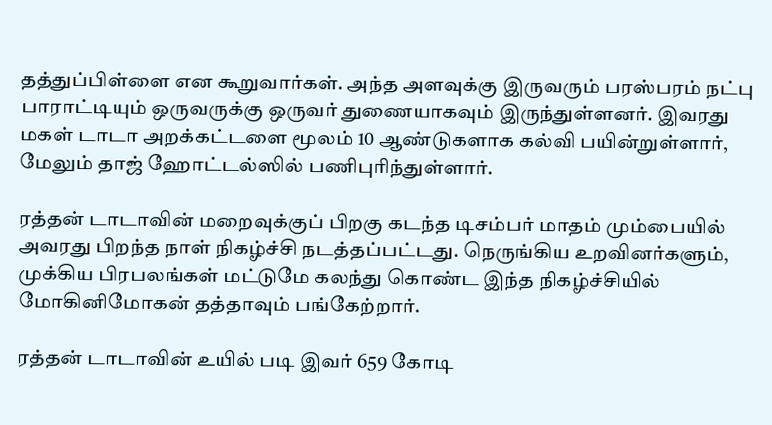தத்துப்பிள்ளை என கூறுவார்கள். அந்த அளவுக்கு இருவரும் பரஸ்பரம் நட்பு பாராட்டியும் ஒருவருக்கு ஒருவர் துணையாகவும் இருந்துள்ளனர். இவரது மகள் டாடா அறக்கட்டளை மூலம் 10 ஆண்டுகளாக கல்வி பயின்றுள்ளார், மேலும் தாஜ் ஹோட்டல்ஸில் பணிபுரிந்துள்ளார்.

ரத்தன் டாடாவின் மறைவுக்குப் பிறகு கடந்த டிசம்பர் மாதம் மும்பையில் அவரது பிறந்த நாள் நிகழ்ச்சி நடத்தப்பட்டது. நெருங்கிய உறவினர்களும், முக்கிய பிரபலங்கள் மட்டுமே கலந்து கொண்ட இந்த நிகழ்ச்சியில் மோகினிமோகன் தத்தாவும் பங்கேற்றார்.

ரத்தன் டாடாவின் உயில் படி இவர் 659 கோடி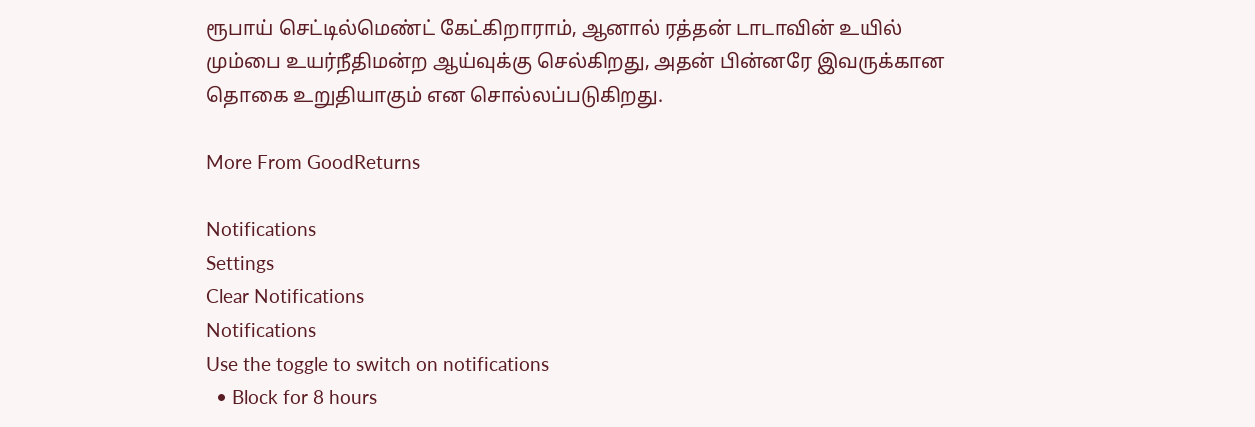ரூபாய் செட்டில்மெண்ட் கேட்கிறாராம், ஆனால் ரத்தன் டாடாவின் உயில் மும்பை உயர்நீதிமன்ற ஆய்வுக்கு செல்கிறது, அதன் பின்னரே இவருக்கான தொகை உறுதியாகும் என சொல்லப்படுகிறது.

More From GoodReturns

Notifications
Settings
Clear Notifications
Notifications
Use the toggle to switch on notifications
  • Block for 8 hours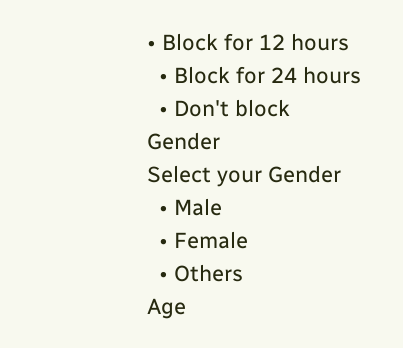• Block for 12 hours
  • Block for 24 hours
  • Don't block
Gender
Select your Gender
  • Male
  • Female
  • Others
Age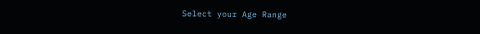Select your Age Range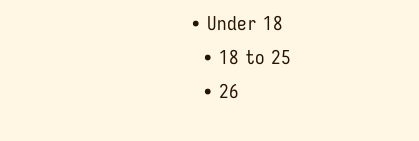• Under 18
  • 18 to 25
  • 26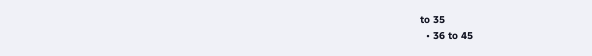to 35
  • 36 to 45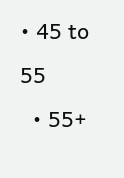• 45 to 55
  • 55+